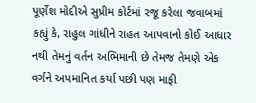પૂર્ણેશ મોદીએ સુપ્રીમ કોર્ટમાં રજૂ કરેલા જવાબમાં કહ્યું કે, રાહુલ ગાંધીને રાહત આપવાનો કોઈ આધાર નથી તેમનું વર્તન અભિમાની છે તેમજ તેમણે એક વર્ગને અપમાનિત કર્યા પછી પણ માફી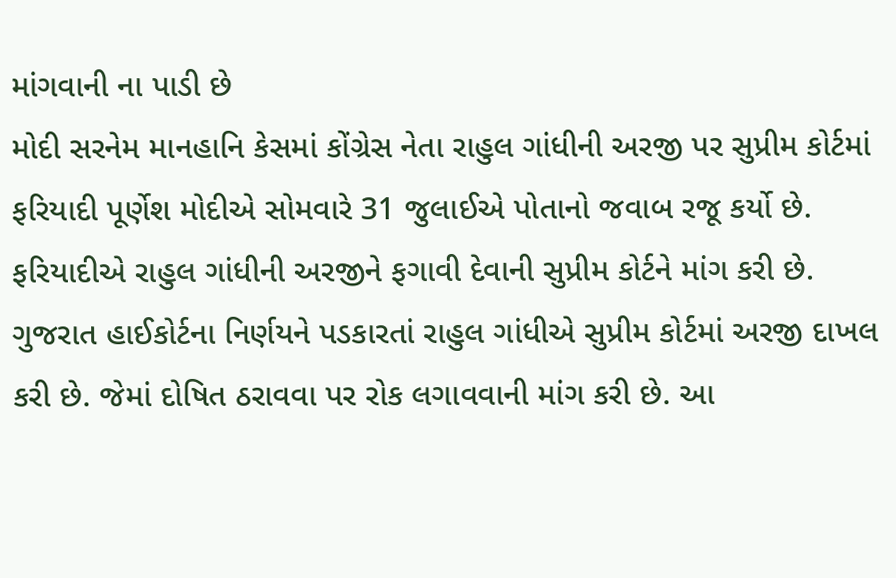માંગવાની ના પાડી છે
મોદી સરનેમ માનહાનિ કેસમાં કોંગ્રેસ નેતા રાહુલ ગાંધીની અરજી પર સુપ્રીમ કોર્ટમાં ફરિયાદી પૂર્ણેશ મોદીએ સોમવારે 31 જુલાઈએ પોતાનો જવાબ રજૂ કર્યો છે. ફરિયાદીએ રાહુલ ગાંધીની અરજીને ફગાવી દેવાની સુપ્રીમ કોર્ટને માંગ કરી છે. ગુજરાત હાઈકોર્ટના નિર્ણયને પડકારતાં રાહુલ ગાંધીએ સુપ્રીમ કોર્ટમાં અરજી દાખલ કરી છે. જેમાં દોષિત ઠરાવવા પર રોક લગાવવાની માંગ કરી છે. આ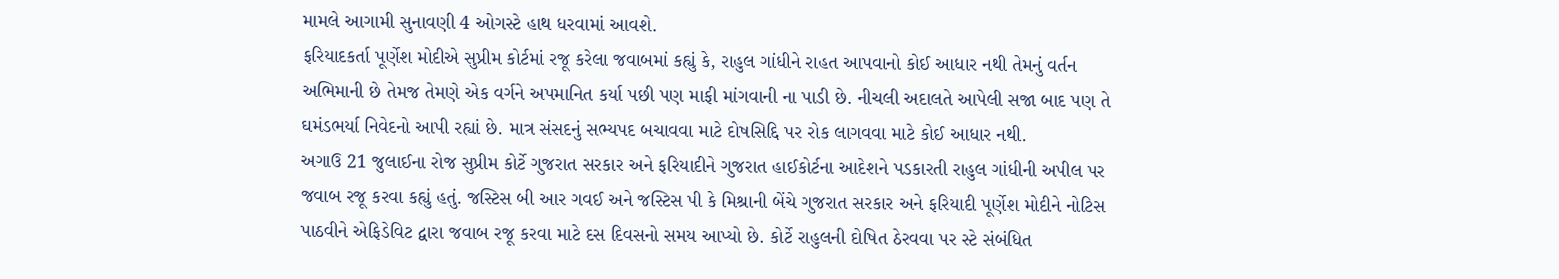મામલે આગામી સુનાવણી 4 ઓગસ્ટે હાથ ધરવામાં આવશે.
ફરિયાદકર્તા પૂર્ણેશ મોદીએ સુપ્રીમ કોર્ટમાં રજૂ કરેલા જવાબમાં કહ્યું કે, રાહુલ ગાંધીને રાહત આપવાનો કોઈ આધાર નથી તેમનું વર્તન અભિમાની છે તેમજ તેમણે એક વર્ગને અપમાનિત કર્યા પછી પણ માફી માંગવાની ના પાડી છે. નીચલી અદાલતે આપેલી સજા બાદ પણ તે ઘમંડભર્યા નિવેદનો આપી રહ્યાં છે. માત્ર સંસદનું સભ્યપદ બચાવવા માટે દોષસિદ્દિ પર રોક લાગવવા માટે કોઈ આધાર નથી.
અગાઉ 21 જુલાઈના રોજ સુપ્રીમ કોર્ટે ગુજરાત સરકાર અને ફરિયાદીને ગુજરાત હાઈકોર્ટના આદેશને પડકારતી રાહુલ ગાંધીની અપીલ પર જવાબ રજૂ કરવા કહ્યું હતું. જસ્ટિસ બી આર ગવઈ અને જસ્ટિસ પી કે મિશ્રાની બેંચે ગુજરાત સરકાર અને ફરિયાદી પૂર્ણેશ મોદીને નોટિસ પાઠવીને એફિડેવિટ દ્વારા જવાબ રજૂ કરવા માટે દસ દિવસનો સમય આપ્યો છે. કોર્ટે રાહુલની દોષિત ઠેરવવા પર સ્ટે સંબંધિત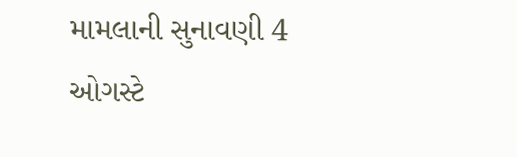મામલાની સુનાવણી 4 ઓગસ્ટે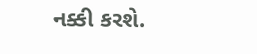નક્કી કરશે.